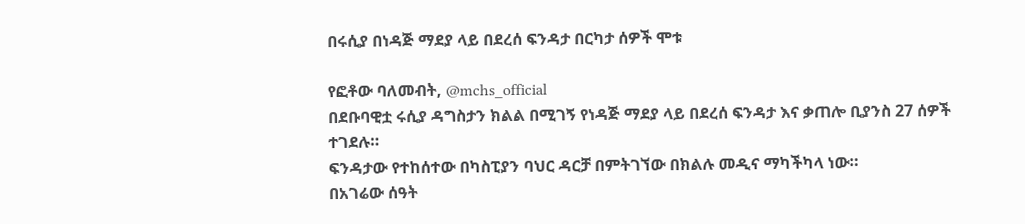በሩሲያ በነዳጅ ማደያ ላይ በደረሰ ፍንዳታ በርካታ ሰዎች ሞቱ

የፎቶው ባለመብት, @mchs_official
በደቡባዊቷ ሩሲያ ዳግስታን ክልል በሚገኝ የነዳጅ ማደያ ላይ በደረሰ ፍንዳታ እና ቃጠሎ ቢያንስ 27 ሰዎች ተገደሉ።
ፍንዳታው የተከሰተው በካስፒያን ባህር ዳርቻ በምትገኘው በክልሉ መዲና ማካችካላ ነው።
በአገሬው ሰዓት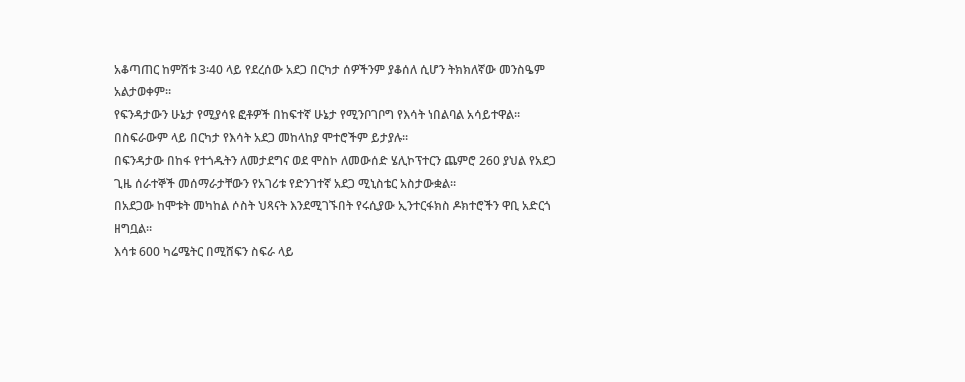አቆጣጠር ከምሽቱ 3፡40 ላይ የደረሰው አደጋ በርካታ ሰዎችንም ያቆሰለ ሲሆን ትክክለኛው መንስዔም አልታወቀም።
የፍንዳታውን ሁኔታ የሚያሳዩ ፎቶዎች በከፍተኛ ሁኔታ የሚንቦገቦግ የእሳት ነበልባል አሳይተዋል።
በስፍራውም ላይ በርካታ የእሳት አደጋ መከላከያ ሞተሮችም ይታያሉ።
በፍንዳታው በከፋ የተጎዱትን ለመታደግና ወደ ሞስኮ ለመውሰድ ሄሊኮፕተርን ጨምሮ 260 ያህል የአደጋ ጊዜ ሰራተኞች መሰማራታቸውን የአገሪቱ የድንገተኛ አደጋ ሚኒስቴር አስታውቋል።
በአደጋው ከሞቱት መካከል ሶስት ህጻናት እንደሚገኙበት የሩሲያው ኢንተርፋክስ ዶክተሮችን ዋቢ አድርጎ ዘግቧል።
እሳቱ 600 ካሬሜትር በሚሸፍን ስፍራ ላይ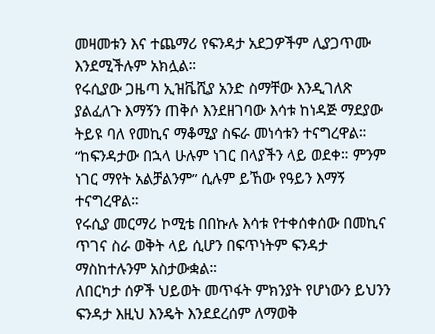መዛመቱን እና ተጨማሪ የፍንዳታ አደጋዎችም ሊያጋጥሙ እንደሚችሉም አክሏል።
የሩሲያው ጋዜጣ ኢዝቬሺያ አንድ ስማቸው እንዲገለጽ ያልፈለጉ እማኝን ጠቅሶ እንደዘገባው እሳቱ ከነዳጅ ማደያው ትይዩ ባለ የመኪና ማቆሚያ ስፍራ መነሳቱን ተናግረዋል።
“ከፍንዳታው በኋላ ሁሉም ነገር በላያችን ላይ ወደቀ። ምንም ነገር ማየት አልቻልንም” ሲሉም ይኸው የዓይን እማኝ ተናግረዋል።
የሩሲያ መርማሪ ኮሚቴ በበኩሉ እሳቱ የተቀሰቀሰው በመኪና ጥገና ስራ ወቅት ላይ ሲሆን በፍጥነትም ፍንዳታ ማስከተሉንም አስታውቋል።
ለበርካታ ሰዎች ህይወት መጥፋት ምክንያት የሆነውን ይህንን ፍንዳታ እዚህ እንዴት እንደደረሰም ለማወቅ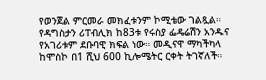የወንጀል ምርመራ መክፈቱንም ኮሚቴው ገልጿል።
የዳግስታን ሪፐብሊክ ከ83ቱ የሩስያ ፌዴሬሽን አንዱና የአገሪቱም ደቡባዊ ክፍል ነው። መዲናዋ ማካችካላ ከሞስኮ በ1 ሺህ 600 ኪሎሜትር ርቀት ትገኛለች።